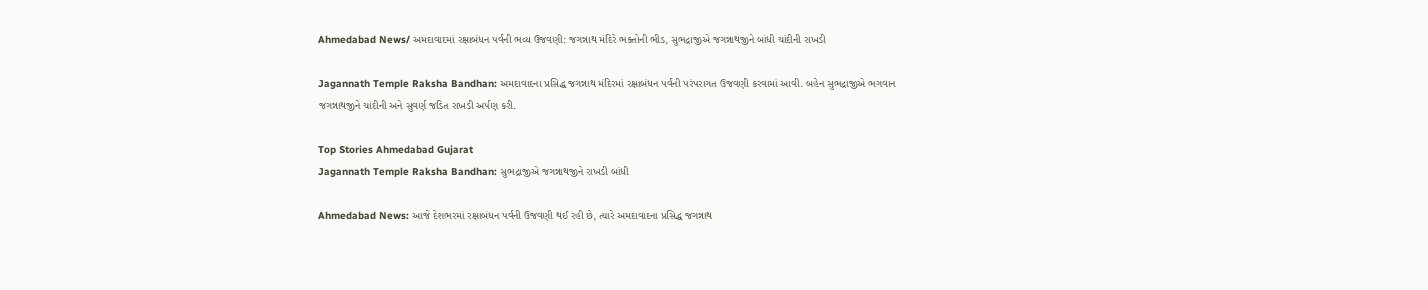Ahmedabad News/ અમદાવાદમાં રક્ષાબંધન પર્વની ભવ્ય ઉજવણી: જગન્નાથ મંદિરે ભક્તોની ભીડ, સુભદ્રાજીએ જગન્નાથજીને બાંધી ચાંદીની રાખડી

Jagannath Temple Raksha Bandhan: અમદાવાદના પ્રસિદ્ધ જગન્નાથ મંદિરમાં રક્ષાબંધન પર્વની પરંપરાગત ઉજવણી કરવામાં આવી. બહેન સુભદ્રાજીએ ભગવાન જગન્નાથજીને ચાંદીની અને સુવર્ણ જડિત રાખડી અર્પણ કરી.

Top Stories Ahmedabad Gujarat
Jagannath Temple Raksha Bandhan: સુભદ્રાજીએ જગન્નાથજીને રાખડી બાંધી

Ahmedabad News: આજે દેશભરમાં રક્ષાબંધન પર્વની ઉજવણી થઈ રહી છે, ત્યારે અમદાવાદના પ્રસિદ્ધ જગન્નાથ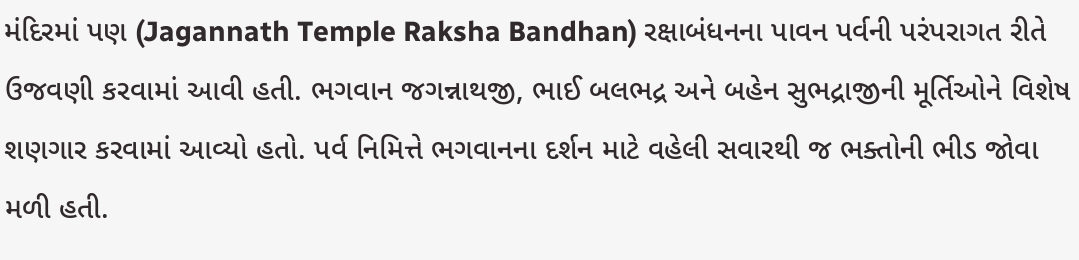મંદિરમાં પણ (Jagannath Temple Raksha Bandhan) રક્ષાબંધનના પાવન પર્વની પરંપરાગત રીતે ઉજવણી કરવામાં આવી હતી. ભગવાન જગન્નાથજી, ભાઈ બલભદ્ર અને બહેન સુભદ્રાજીની મૂર્તિઓને વિશેષ શણગાર કરવામાં આવ્યો હતો. પર્વ નિમિત્તે ભગવાનના દર્શન માટે વહેલી સવારથી જ ભક્તોની ભીડ જોવા મળી હતી.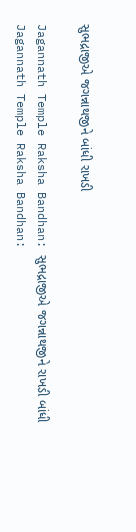સુભદ્રાજીએ જગન્નાથજીને બાંધી રાખડી

Jagannath Temple Raksha Bandhan: સુભદ્રાજીએ જગન્નાથજીને રાખડી બાંધી
Jagannath Temple Raksha Bandhan: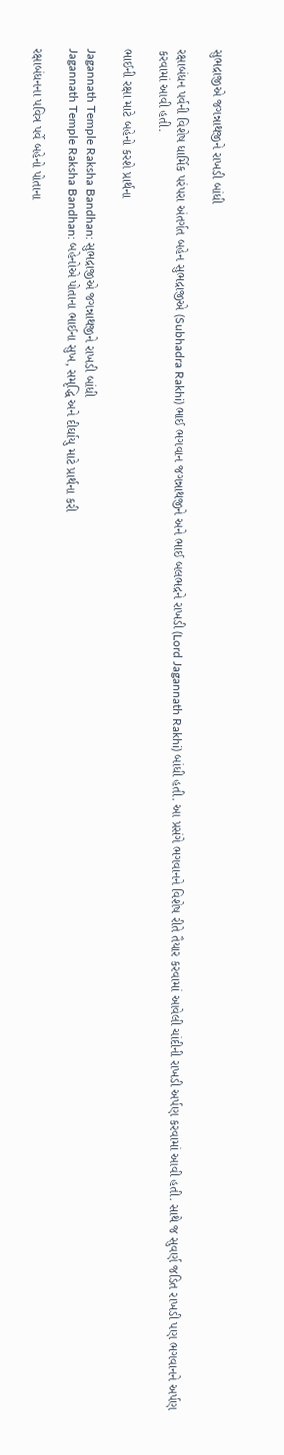સુભદ્રાજીએ જગન્નાથજીને રાખડી બાંધી

રક્ષાબંધન પર્વની વિશેષ ધાર્મિક પરંપરા અંતર્ગત બહેન સુભદ્રાજીએ (Subhadra Rakhi) ભાઈ ભગવાન જગન્નાથજીને અને ભાઈ બલભદ્રને રાખડી (Lord Jagannath Rakhi) બાંધી હતી. આ પ્રસંગે ભગવાનને વિશેષ રીતે તૈયાર કરવામાં આવેલી ચાંદીની રાખડી અર્પણ કરવામાં આવી હતી. સાથે જ સુવર્ણ જડિત રાખડી પણ ભગવાનને અર્પણ કરવામાં આવી હતી.

ભાઈની રક્ષા માટે બહેનો કરશે પ્રાર્થના

Jagannath Temple Raksha Bandhan: સુભદ્રાજીએ જગન્નાથજીને રાખડી બાંધી
Jagannath Temple Raksha Bandhan: બહેનોએ પોતાના ભાઈના સુખ, સમૃદ્ધિ અને દીર્ઘાયુ માટે પ્રાર્થના કરી

રક્ષાબંધનના પવિત્ર પર્વે બહેનો પોતાના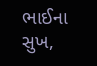ભાઈના સુખ,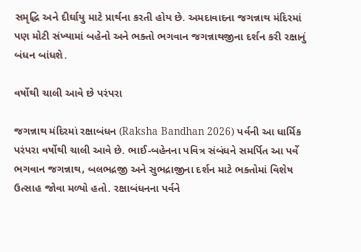સમૃદ્ધિ અને દીર્ઘાયુ માટે પ્રાર્થના કરતી હોય છે. અમદાવાદના જગન્નાથ મંદિરમાં પણ મોટી સંખ્યામાં બહેનો અને ભક્તો ભગવાન જગન્નાથજીના દર્શન કરી રક્ષાનું બંધન બાંધશે.

વર્ષોથી ચાલી આવે છે પરંપરા

જગન્નાથ મંદિરમાં રક્ષાબંધન (Raksha Bandhan 2026) પર્વની આ ધાર્મિક પરંપરા વર્ષોથી ચાલી આવે છે. ભાઈ-બહેનના પવિત્ર સંબંધને સમર્પિત આ પર્વે ભગવાન જગન્નાથ, બલભદ્રજી અને સુભદ્રાજીના દર્શન માટે ભક્તોમાં વિશેષ ઉત્સાહ જોવા મળ્યો હતો. રક્ષાબંધનના પર્વને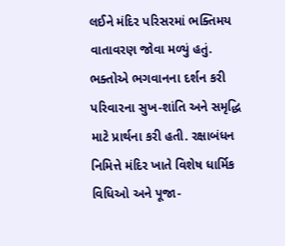લઈને મંદિર પરિસરમાં ભક્તિમય વાતાવરણ જોવા મળ્યું હતું. ભક્તોએ ભગવાનના દર્શન કરી પરિવારના સુખ-શાંતિ અને સમૃદ્ધિ માટે પ્રાર્થના કરી હતી. રક્ષાબંધન નિમિત્તે મંદિર ખાતે વિશેષ ધાર્મિક વિધિઓ અને પૂજા-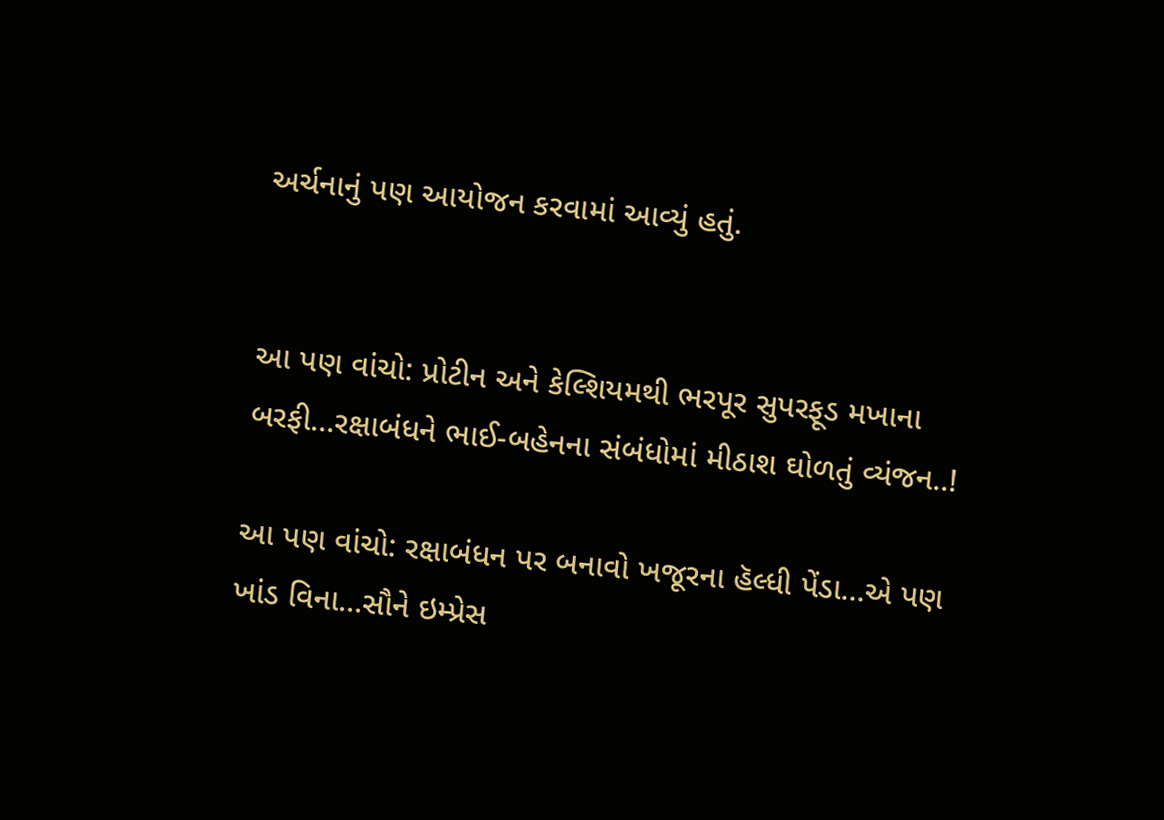અર્ચનાનું પણ આયોજન કરવામાં આવ્યું હતું.


આ પણ વાંચો: પ્રોટીન અને કેલ્શિયમથી ભરપૂર સુપરફૂડ મખાના બરફી…રક્ષાબંધને ભાઈ-બહેનના સંબંધોમાં મીઠાશ ઘોળતું વ્યંજન..!

આ પણ વાંચો: રક્ષાબંધન પર બનાવો ખજૂરના હૅલ્ધી પેંડા…એ પણ ખાંડ વિના…સૌને ઇમ્પ્રેસ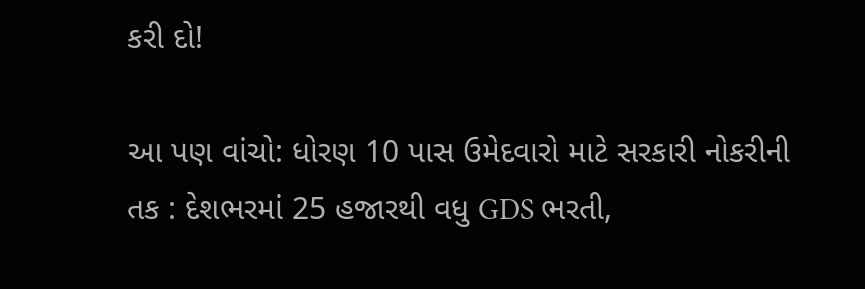કરી દો!

આ પણ વાંચો: ધોરણ 10 પાસ ઉમેદવારો માટે સરકારી નોકરીની તક : દેશભરમાં 25 હજારથી વધુ GDS ભરતી,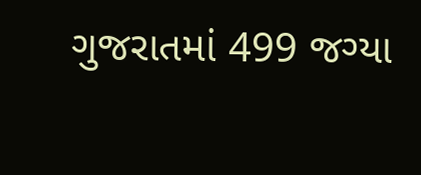ગુજરાતમાં 499 જગ્યા